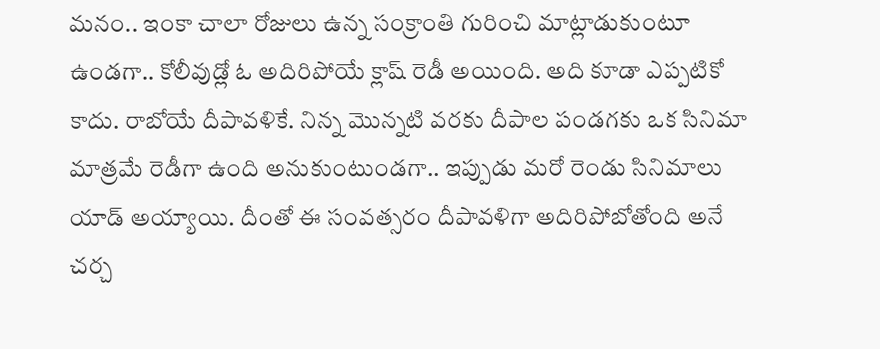మనం.. ఇంకా చాలా రోజులు ఉన్న సంక్రాంతి గురించి మాట్లాడుకుంటూ ఉండగా.. కోలీవుడ్లో ఓ అదిరిపోయే క్లాష్ రెడీ అయింది. అది కూడా ఎప్పటికో కాదు. రాబోయే దీపావళికే. నిన్న మొన్నటి వరకు దీపాల పండగకు ఒక సినిమా మాత్రమే రెడీగా ఉంది అనుకుంటుండగా.. ఇప్పుడు మరో రెండు సినిమాలు యాడ్ అయ్యాయి. దీంతో ఈ సంవత్సరం దీపావళిగా అదిరిపోబోతోంది అనే చర్చ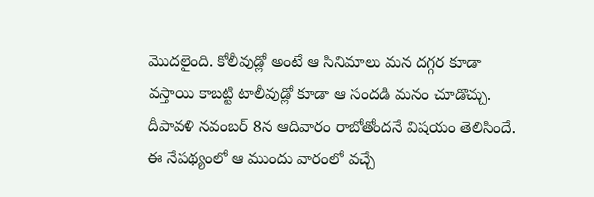మొదలైంది. కోలీవుడ్లో అంటే ఆ సినిమాలు మన దగ్గర కూడా వస్తాయి కాబట్టి టాలీవుడ్లో కూడా ఆ సందడి మనం చూడొచ్చు.
దీపావళి నవంబర్ 8న ఆదివారం రాబోతోందనే విషయం తెలిసిందే. ఈ నేపథ్యంలో ఆ ముందు వారంలో వచ్చే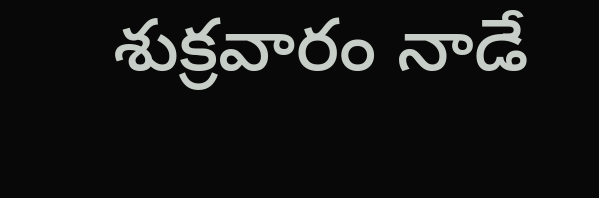శుక్రవారం నాడే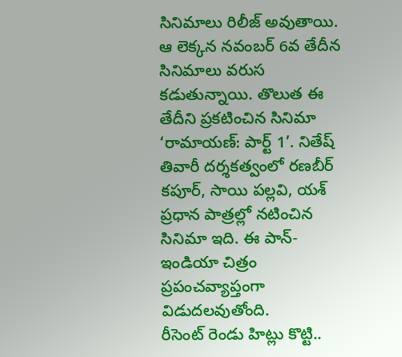సినిమాలు రిలీజ్ అవుతాయి. ఆ లెక్కన నవంబర్ 6వ తేదీన సినిమాలు వరుస కడుతున్నాయి. తొలుత ఈ తేదీని ప్రకటించిన సినిమా ‘రామాయణ్: పార్ట్ 1’. నితేష్ తివారీ దర్శకత్వంలో రణబీర్ కపూర్, సాయి పల్లవి, యశ్ ప్రధాన పాత్రల్లో నటించిన సినిమా ఇది. ఈ పాన్-ఇండియా చిత్రం ప్రపంచవ్యాప్తంగా విడుదలవుతోంది.
రీసెంట్ రెండు హిట్లు కొట్టి..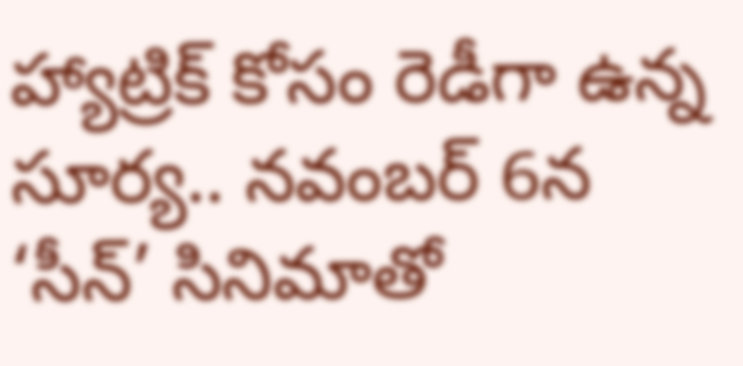హ్యాట్రిక్ కోసం రెడీగా ఉన్న సూర్య.. నవంబర్ 6న ‘సీన్’ సినిమాతో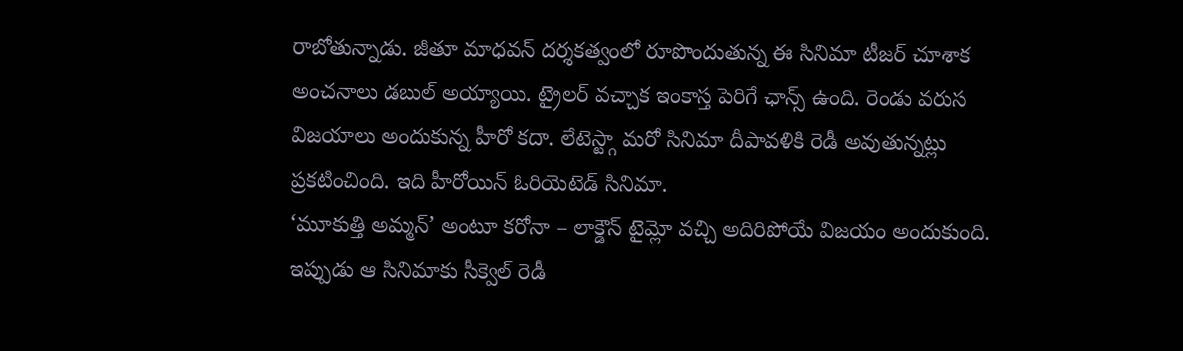రాబోతున్నాడు. జీతూ మాధవన్ దర్శకత్వంలో రూపొందుతున్న ఈ సినిమా టీజర్ చూశాక అంచనాలు డబుల్ అయ్యాయి. ట్రైలర్ వచ్చాక ఇంకాస్త పెరిగే ఛాన్స్ ఉంది. రెండు వరుస విజయాలు అందుకున్న హీరో కదా. లేటెస్ట్గా మరో సినిమా దీపావళికి రెడీ అవుతున్నట్లు ప్రకటించింది. ఇది హీరోయిన్ ఓరియెటెడ్ సినిమా.
‘మూకుత్తి అమ్మన్’ అంటూ కరోనా – లాక్డౌన్ టైమ్లో వచ్చి అదిరిపోయే విజయం అందుకుంది. ఇప్పుడు ఆ సినిమాకు సీక్వెల్ రెడీ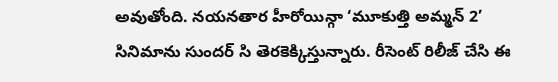అవుతోంది. నయనతార హీరోయిన్గా ‘మూకుత్తి అమ్మన్ 2’ సినిమాను సుందర్ సి తెరకెక్కిస్తున్నారు. రీసెంట్ రిలీజ్ చేసి ఈ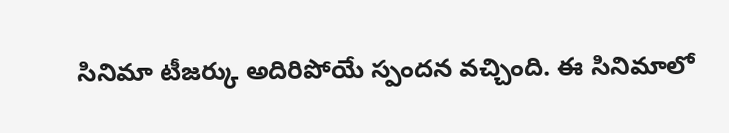సినిమా టీజర్కు అదిరిపోయే స్పందన వచ్చింది. ఈ సినిమాలో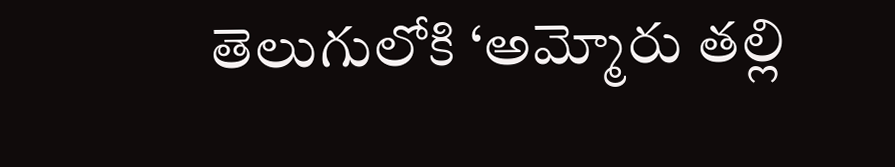తెలుగులోకి ‘అమ్మోరు తల్లి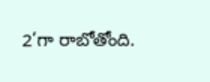2’గా రాబోతోంది.